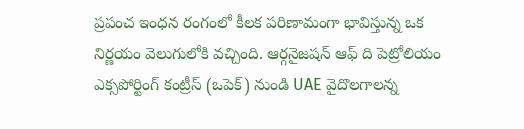ప్రపంచ ఇంధన రంగంలో కీలక పరిణామంగా భావిస్తున్న ఒక నిర్ణయం వెలుగులోకి వచ్చింది. ఆర్గనైజషన్ ఆఫ్ ది పెట్రోలియం ఎక్సపోర్టింగ్ కంట్రీస్ (ఒపెక్) నుండి UAE వైదొలగాలన్న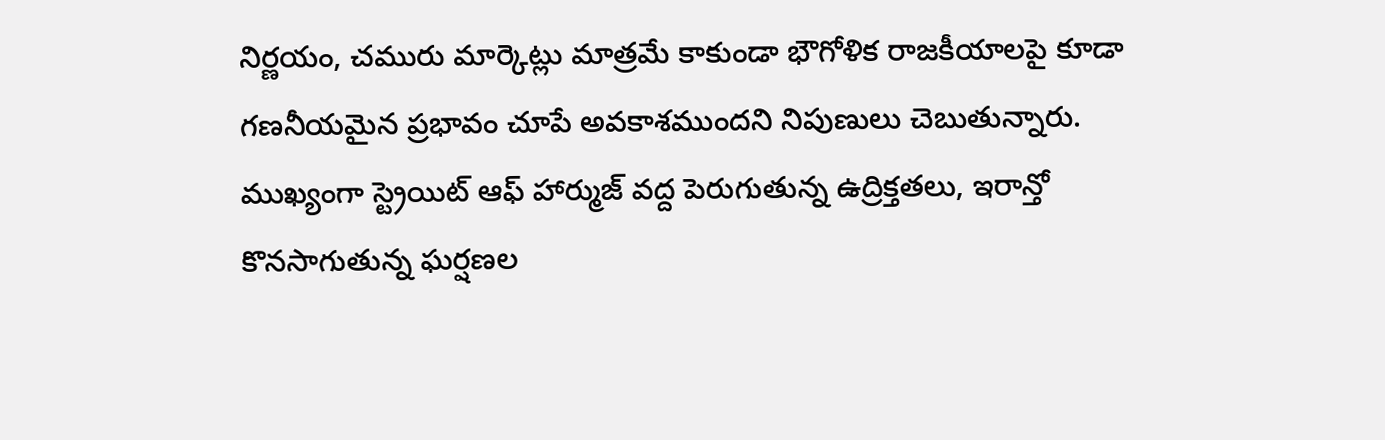నిర్ణయం, చమురు మార్కెట్లు మాత్రమే కాకుండా భౌగోళిక రాజకీయాలపై కూడా గణనీయమైన ప్రభావం చూపే అవకాశముందని నిపుణులు చెబుతున్నారు. ముఖ్యంగా స్ట్రెయిట్ ఆఫ్ హార్ముజ్ వద్ద పెరుగుతున్న ఉద్రిక్తతలు, ఇరాన్తో కొనసాగుతున్న ఘర్షణల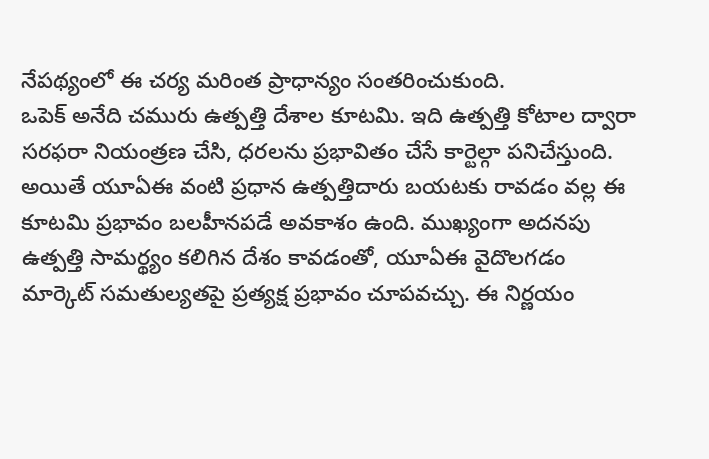నేపథ్యంలో ఈ చర్య మరింత ప్రాధాన్యం సంతరించుకుంది.
ఒపెక్ అనేది చమురు ఉత్పత్తి దేశాల కూటమి. ఇది ఉత్పత్తి కోటాల ద్వారా సరఫరా నియంత్రణ చేసి, ధరలను ప్రభావితం చేసే కార్టెల్గా పనిచేస్తుంది. అయితే యూఏఈ వంటి ప్రధాన ఉత్పత్తిదారు బయటకు రావడం వల్ల ఈ కూటమి ప్రభావం బలహీనపడే అవకాశం ఉంది. ముఖ్యంగా అదనపు ఉత్పత్తి సామర్థ్యం కలిగిన దేశం కావడంతో, యూఏఈ వైదొలగడం మార్కెట్ సమతుల్యతపై ప్రత్యక్ష ప్రభావం చూపవచ్చు. ఈ నిర్ణయం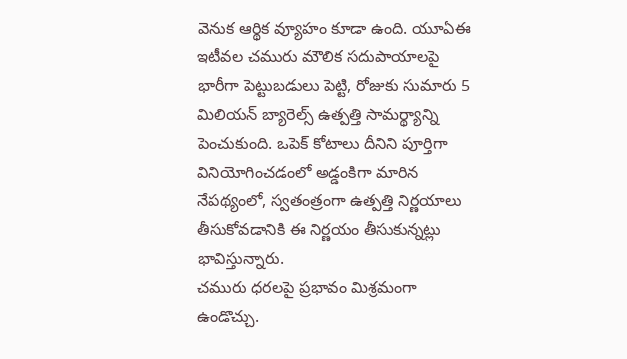వెనుక ఆర్థిక వ్యూహం కూడా ఉంది. యూఏఈ ఇటీవల చమురు మౌలిక సదుపాయాలపై భారీగా పెట్టుబడులు పెట్టి, రోజుకు సుమారు 5 మిలియన్ బ్యారెల్స్ ఉత్పత్తి సామర్థ్యాన్ని పెంచుకుంది. ఒపెక్ కోటాలు దీనిని పూర్తిగా వినియోగించడంలో అడ్డంకిగా మారిన నేపథ్యంలో, స్వతంత్రంగా ఉత్పత్తి నిర్ణయాలు తీసుకోవడానికి ఈ నిర్ణయం తీసుకున్నట్లు భావిస్తున్నారు.
చమురు ధరలపై ప్రభావం మిశ్రమంగా ఉండొచ్చు.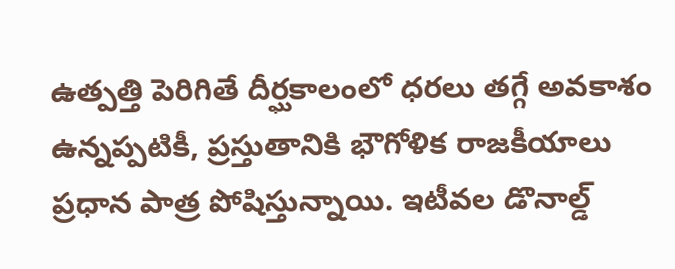ఉత్పత్తి పెరిగితే దీర్ఘకాలంలో ధరలు తగ్గే అవకాశం ఉన్నప్పటికీ, ప్రస్తుతానికి భౌగోళిక రాజకీయాలు ప్రధాన పాత్ర పోషిస్తున్నాయి. ఇటీవల డొనాల్డ్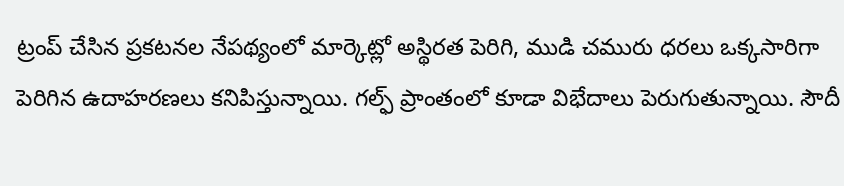ట్రంప్ చేసిన ప్రకటనల నేపథ్యంలో మార్కెట్లో అస్థిరత పెరిగి, ముడి చమురు ధరలు ఒక్కసారిగా పెరిగిన ఉదాహరణలు కనిపిస్తున్నాయి. గల్ఫ్ ప్రాంతంలో కూడా విభేదాలు పెరుగుతున్నాయి. సౌదీ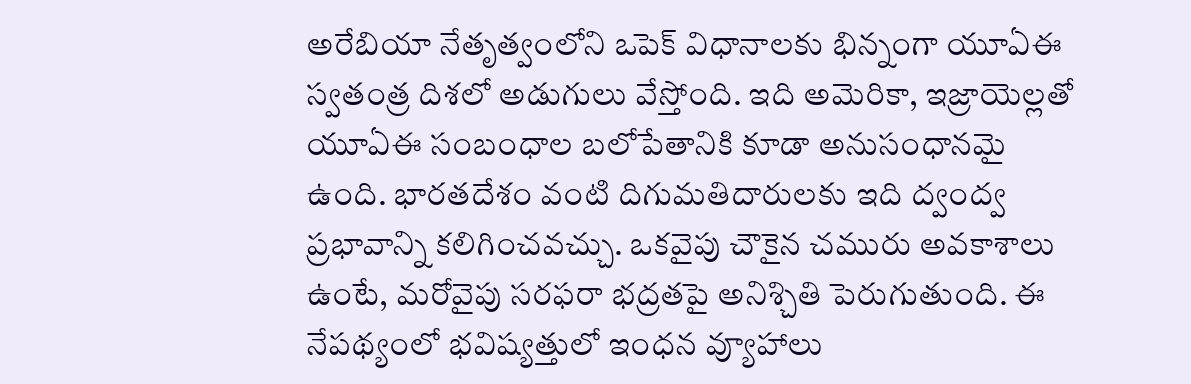అరేబియా నేతృత్వంలోని ఒపెక్ విధానాలకు భిన్నంగా యూఏఈ స్వతంత్ర దిశలో అడుగులు వేస్తోంది. ఇది అమెరికా, ఇజ్రాయెల్లతో యూఏఈ సంబంధాల బలోపేతానికి కూడా అనుసంధానమై ఉంది. భారతదేశం వంటి దిగుమతిదారులకు ఇది ద్వంద్వ ప్రభావాన్ని కలిగించవచ్చు. ఒకవైపు చౌకైన చమురు అవకాశాలు ఉంటే, మరోవైపు సరఫరా భద్రతపై అనిశ్చితి పెరుగుతుంది. ఈ నేపథ్యంలో భవిష్యత్తులో ఇంధన వ్యూహాలు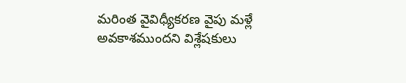మరింత వైవిధ్యీకరణ వైపు మళ్లే అవకాశముందని విశ్లేషకులు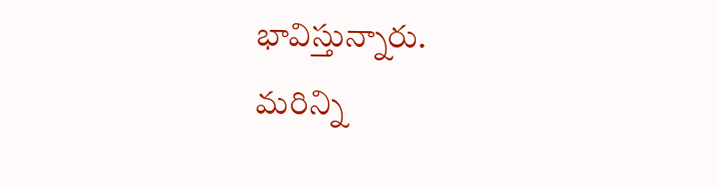భావిస్తున్నారు.
మరిన్ని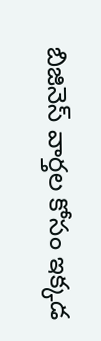బిజినెస్ వార్తల కోసం ఇక్కడ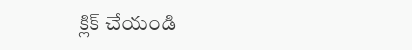క్లిక్ చేయండి